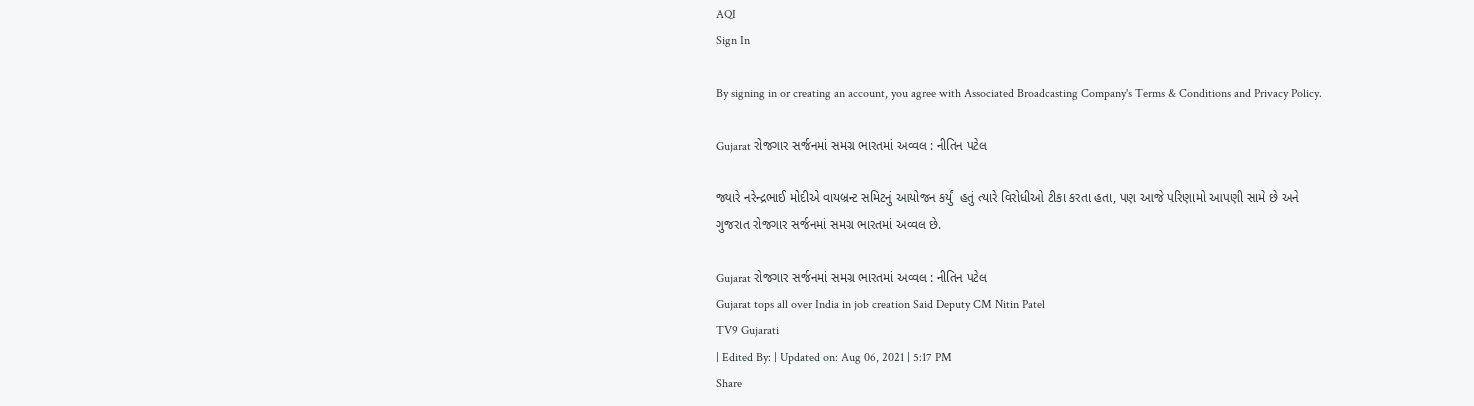AQI
Sign In

By signing in or creating an account, you agree with Associated Broadcasting Company's Terms & Conditions and Privacy Policy.

Gujarat રોજગાર સર્જનમાં સમગ્ર ભારતમાં અવ્વલ : નીતિન પટેલ

જ્યારે નરેન્દ્રભાઈ મોદીએ વાયબ્રન્ટ સમિટનું આયોજન કર્યું  હતું ત્યારે વિરોધીઓ ટીકા કરતા હતા, પણ આજે પરિણામો આપણી સામે છે અને ગુજરાત રોજગાર સર્જનમાં સમગ્ર ભારતમાં અવ્વલ છે.

Gujarat રોજગાર સર્જનમાં સમગ્ર ભારતમાં અવ્વલ : નીતિન પટેલ
Gujarat tops all over India in job creation Said Deputy CM Nitin Patel
TV9 Gujarati
| Edited By: | Updated on: Aug 06, 2021 | 5:17 PM
Share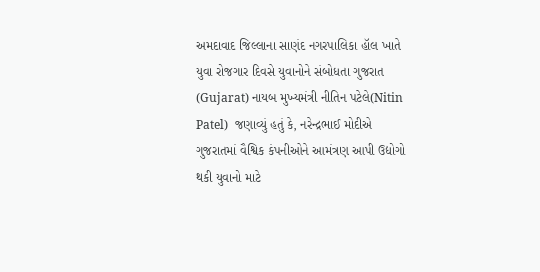અમદાવાદ જિલ્લાના સાણંદ નગરપાલિકા હૉલ ખાતે યુવા રોજગાર દિવસે યુવાનોને સંબોધતા ગુજરાત (Gujarat) નાયબ મુખ્યમંત્રી નીતિન પટેલે(Nitin Patel)  જણાવ્યું હતું કે, નરેન્દ્રભાઈ મોદીએ ગુજરાતમાં વૈશ્વિક કંપનીઓને આમંત્રણ આપી ઉદ્યોગો થકી યુવાનો માટે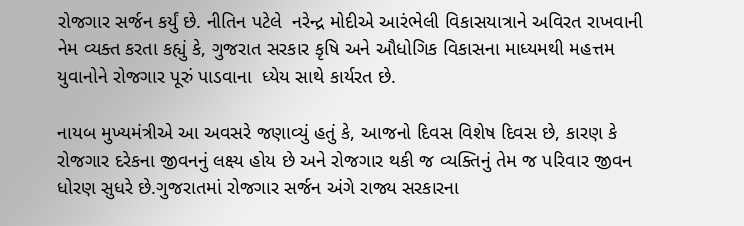રોજગાર સર્જન કર્યું છે. નીતિન પટેલે  નરેન્દ્ર મોદીએ આરંભેલી વિકાસયાત્રાને અવિરત રાખવાની નેમ વ્યક્ત કરતા કહ્યું કે, ગુજરાત સરકાર કૃષિ અને ઔધોગિક વિકાસના માધ્યમથી મહત્તમ યુવાનોને રોજગાર પૂરું પાડવાના  ધ્યેય સાથે કાર્યરત છે.

નાયબ મુખ્યમંત્રીએ આ અવસરે જણાવ્યું હતું કે, આજનો દિવસ વિશેષ દિવસ છે, કારણ કે રોજગાર દરેકના જીવનનું લક્ષ્ય હોય છે અને રોજગાર થકી જ વ્યક્તિનું તેમ જ પરિવાર જીવન ધોરણ સુધરે છે.ગુજરાતમાં રોજગાર સર્જન અંગે રાજ્ય સરકારના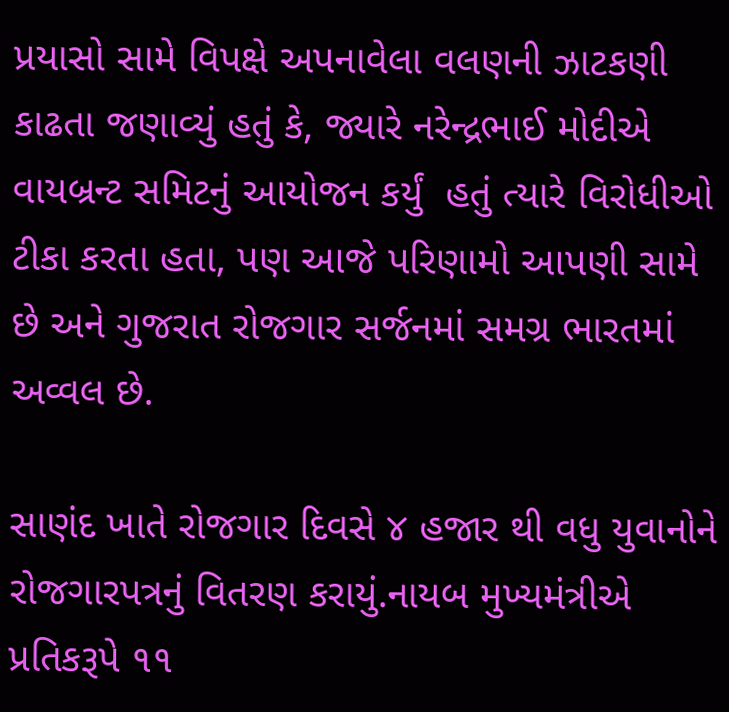પ્રયાસો સામે વિપક્ષે અપનાવેલા વલણની ઝાટકણી કાઢતા જણાવ્યું હતું કે, જ્યારે નરેન્દ્રભાઈ મોદીએ વાયબ્રન્ટ સમિટનું આયોજન કર્યું  હતું ત્યારે વિરોધીઓ ટીકા કરતા હતા, પણ આજે પરિણામો આપણી સામે છે અને ગુજરાત રોજગાર સર્જનમાં સમગ્ર ભારતમાં અવ્વલ છે.

સાણંદ ખાતે રોજગાર દિવસે ૪ હજાર થી વધુ યુવાનોને રોજગારપત્રનું વિતરણ કરાયું.નાયબ મુખ્યમંત્રીએ પ્રતિકરૂપે ૧૧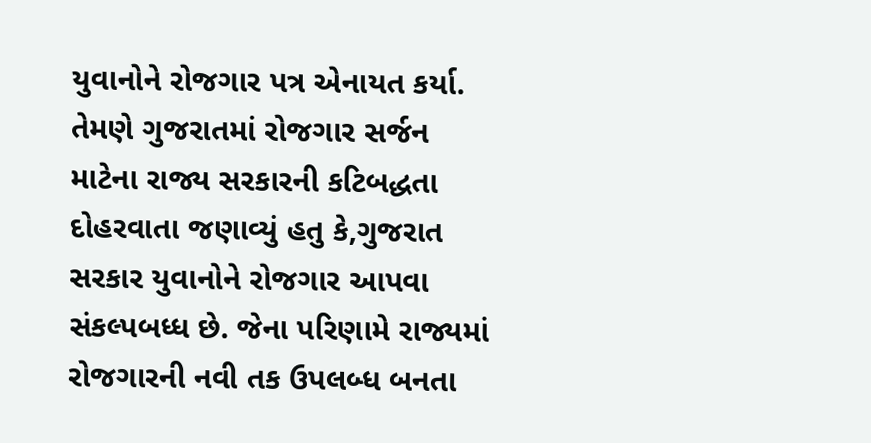યુવાનોને રોજગાર પત્ર એનાયત કર્યા. તેમણે ગુજરાતમાં રોજગાર સર્જન માટેના રાજ્ય સરકારની કટિબદ્ધતા દોહરવાતા જણાવ્યું હતુ કે,ગુજરાત સરકાર યુવાનોને રોજગાર આપવા સંકલ્પબધ્ધ છે. જેના પરિણામે રાજ્યમાં રોજગારની નવી તક ઉપલબ્ધ બનતા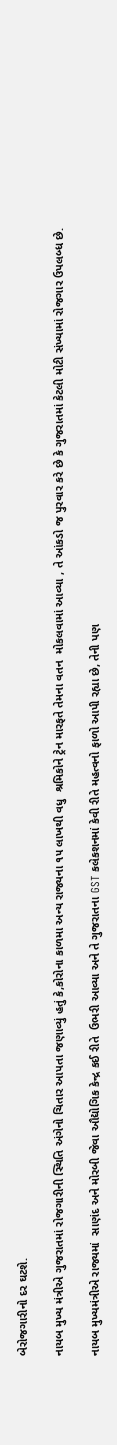બેરોજગારીનો દર ઘટશે.

નાયબ મુખ્ય મંત્રીએ ગુજરાતમાં રોજગારીની સ્થિતિ અંગેનો ચિતાર આપતા જણાવ્યું હતું કે,કોરોના કાળમા અન્ય રાજ્યના ૧૫ લાખથી વધુ  શ્રમિકોને ટ્રેન મારફતે તેમના વતન  મોકલવામાં આવ્યા , તે આંકડો જ પુરવાર કરે છે કે ગુજરાતમાં કેટલી મોટી સંખ્યામાં રોજગાર ઉપલબ્ધ છે.

નાયબ મુખ્યમંત્રીએ રાજ્યમાં  સાણંદ અને મોરબી જેવા ઔદ્યોગિક કેન્દ્ર કઈ રીતે  ઉભરી આવ્યા અને તે ગુજરાતના GST કલેકશનમાં કેવી રીતે મહત્વનો ફાળો આપી રહ્યા છે, તેની પણ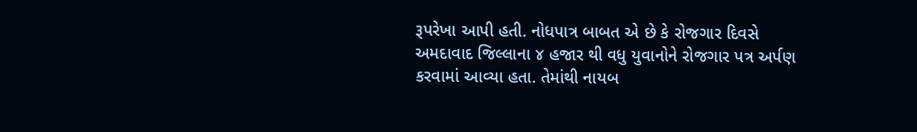રૂપરેખા આપી હતી. નોધપાત્ર બાબત એ છે કે રોજગાર દિવસે અમદાવાદ જિલ્લાના ૪ હજાર થી વધુ યુવાનોને રોજગાર પત્ર અર્પણ કરવામાં આવ્યા હતા. તેમાંથી નાયબ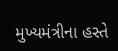મુખ્યમંત્રીના હસ્તે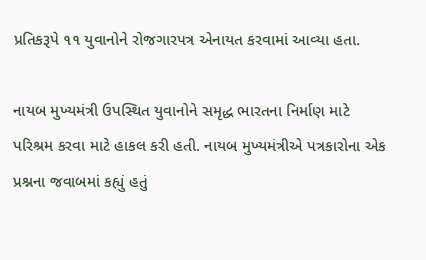પ્રતિકરૂપે ૧૧ યુવાનોને રોજગારપત્ર એનાયત કરવામાં આવ્યા હતા.

નાયબ મુખ્યમંત્રી ઉપસ્થિત યુવાનોને સમૃદ્ધ ભારતના નિર્માણ માટે પરિશ્રમ કરવા માટે હાકલ કરી હતી. નાયબ મુખ્યમંત્રીએ પત્રકારોના એક પ્રશ્નના જવાબમાં કહ્યું હતું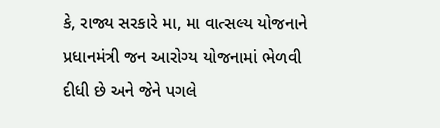કે, રાજ્ય સરકારે મા, મા વાત્સલ્ય યોજનાને પ્રધાનમંત્રી જન આરોગ્ય યોજનામાં ભેળવી દીધી છે અને જેને પગલે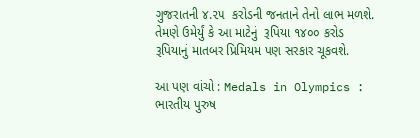ગુજરાતની ૪.૨૫  કરોડની જનતાને તેનો લાભ મળશે. તેમણે ઉમેર્યું કે આ માટેનું  રૂપિયા ૧૪૦૦ કરોડ રૂપિયાનું માતબર પ્રિમિયમ પણ સરકાર ચૂકવશે.

આ પણ વાંચો : Medals in Olympics : ભારતીય પુરુષ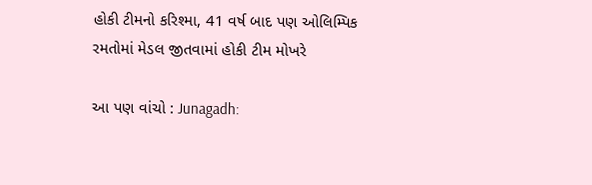હોકી ટીમનો કરિશ્મા, 41 વર્ષ બાદ પણ ઓલિમ્પિક રમતોમાં મેડલ જીતવામાં હોકી ટીમ મોખરે

આ પણ વાંચો : Junagadh: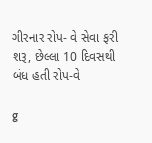ગીરનાર રોપ- વે સેવા ફરી શરૂ, છેલ્લા 10 દિવસથી બંધ હતી રોપ-વે

g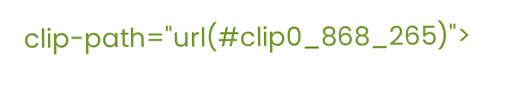clip-path="url(#clip0_868_265)">